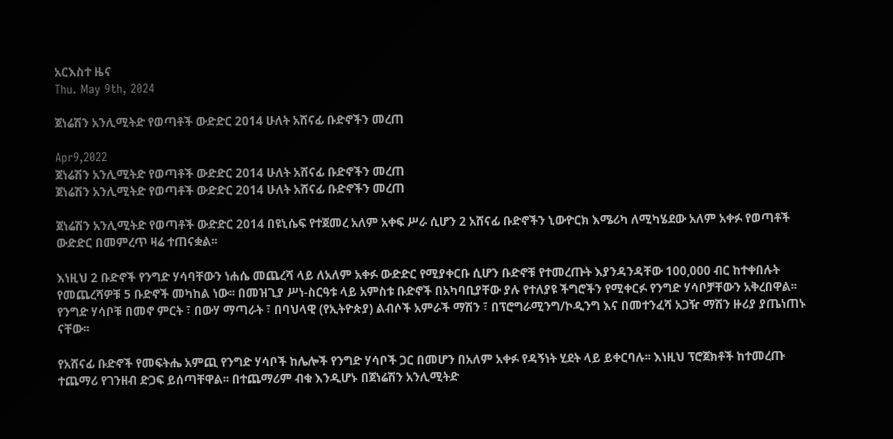አርእስተ ዜና
Thu. May 9th, 2024

ጀነሬሽን አንሊሚትድ የወጣቶች ውድድር 2014 ሁለት አሸናፊ ቡድኖችን መረጠ

Apr9,2022
ጀነሬሽን አንሊሚትድ የወጣቶች ውድድር 2014 ሁለት አሸናፊ ቡድኖችን መረጠ
ጀነሬሽን አንሊሚትድ የወጣቶች ውድድር 2014 ሁለት አሸናፊ ቡድኖችን መረጠ

ጀነሬሽን አንሊሚትድ የወጣቶች ውድድር 2014 በዩኒሴፍ የተጀመረ አለም አቀፍ ሥራ ሲሆን 2 አሸናፊ ቡድኖችን ኒውዮርክ እሜሪካ ለሚካሄደው አለም አቀፉ የወጣቶች ውድድር በመምረጥ ዛሬ ተጠናቋል፡፡

እነዚህ 2 ቡድኖች የንግድ ሃሳባቸውን ነሐሴ መጨረሻ ላይ ለአለም አቀፉ ውድድር የሚያቀርቡ ሲሆን ቡድኖቹ የተመረጡት እያንዳንዳቸው 100,000 ብር ከተቀበሉት የመጨረሻዎቹ 5 ቡድኖች መካከል ነው፡፡ በመዝጊያ ሥነ-ስርዓቱ ላይ አምስቱ ቡድኖች በአካባቢያቸው ያሉ የተለያዩ ችግሮችን የሚቀርፉ የንግድ ሃሳቦቻቸውን አቅረበዋል፡፡ የንግድ ሃሳቦቹ በመኖ ምርት ፣ በውሃ ማጣራት ፣ በባህላዊ (የኢትዮጵያ) ልብሶች አምራች ማሽን ፣ በፕሮግራሚንግ/ኮዲንግ እና በመተንፈሻ አጋዥ ማሽን ዙሪያ ያጤነጠኑ ናቸው፡፡

የአሸናፊ ቡድኖች የመፍትሔ አምጪ የንግድ ሃሳቦች ከሌሎች የንግድ ሃሳቦች ጋር በመሆን በአለም አቀፉ የዳኝነት ሂደት ላይ ይቀርባሉ፡፡ እነዚህ ፕሮጀክቶች ከተመረጡ ተጨማሪ የገንዘብ ድጋፍ ይሰጣቸዋል፡፡ በተጨማሪም ብቁ እንዲሆኑ በጀነሬሽን አንሊሚትድ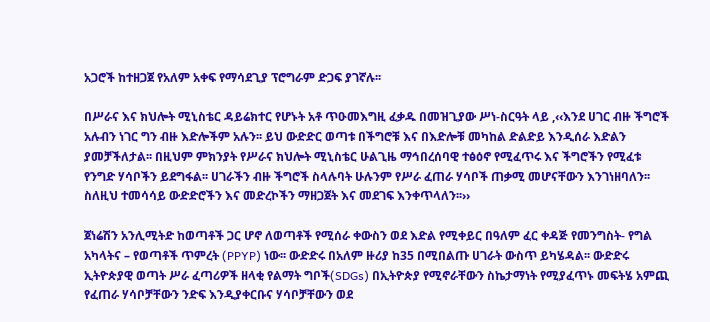አጋሮች ከተዘጋጀ የአለም አቀፍ የማሳደጊያ ፕሮግራም ድጋፍ ያገኛሉ፡፡

በሥራና እና ክህሎት ሚኒስቴር ዳይሬክተር የሆኑት አቶ ጥዑመእግዚ ፈቃዱ በመዝጊያው ሥነ-ስርዓት ላይ ,‹‹እንደ ሀገር ብዙ ችግሮች አሉብን ነገር ግን ብዙ እድሎችም አሉን፡፡ ይህ ውድድር ወጣቱ በችግሮቹ እና በእድሎቹ መካከል ድልድይ እንዲሰራ እድልን ያመቻችለታል፡፡ በዚህም ምክንያት የሥራና ክህሎት ሚኒስቴር ሁልጊዜ ማኅበረሰባዊ ተፅዕኖ የሚፈጥሩ እና ችግሮችን የሚፈቱ የንግድ ሃሳቦችን ይደግፋል፡፡ ሀገራችን ብዙ ችግሮች ስላሉባት ሁሉንም የሥራ ፈጠራ ሃሳቦች ጠቃሚ መሆናቸውን እንገነዘባለን፡፡ ስለዚህ ተመሳሳይ ውድድሮችን እና መድረኮችን ማዘጋጀት እና መደገፍ እንቀጥላለን፡፡››

ጀነሬሽን አንሊሚትድ ከወጣቶች ጋር ሆኖ ለወጣቶች የሚሰራ ቀውስን ወደ እድል የሚቀይር በዓለም ፈር ቀዳጅ የመንግስት- የግል አካላትና – የወጣቶች ጥምረት (PPYP) ነው፡፡ ውድድሩ በአለም ዙሪያ ከ35 በሚበልጡ ሀገራት ውስጥ ይካሄዳል፡፡ ውድድሩ ኢትዮጵያዊ ወጣት ሥራ ፈጣሪዎች ዘላቂ የልማት ግቦች(SDGs) በኢትዮጵያ የሚኖራቸውን ስኬታማነት የሚያፈጥኑ መፍትሄ አምጪ የፈጠራ ሃሳቦቻቸውን ንድፍ እንዲያቀርቡና ሃሳቦቻቸውን ወደ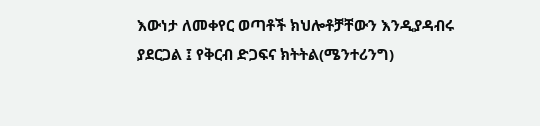እውነታ ለመቀየር ወጣቶች ክህሎቶቻቸውን እንዲያዳብሩ ያደርጋል ፤ የቅርብ ድጋፍና ክትትል(ሜንተሪንግ)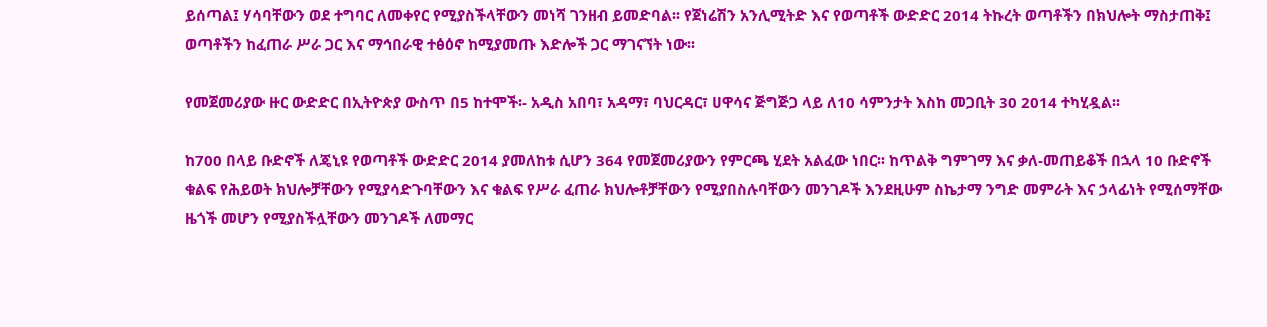ይሰጣል፤ ሃሳባቸውን ወደ ተግባር ለመቀየር የሚያስችላቸውን መነሻ ገንዘብ ይመድባል፡፡ የጀነሬሽን አንሊሚትድ እና የወጣቶች ውድድር 2014 ትኩረት ወጣቶችን በክህሎት ማስታጠቅ፤ ወጣቶችን ከፈጠራ ሥራ ጋር እና ማኅበራዊ ተፅዕኖ ከሚያመጡ እድሎች ጋር ማገናኘት ነው፡፡

የመጀመሪያው ዙር ውድድር በኢትዮጵያ ውስጥ በ5 ከተሞች፡- አዲስ አበባ፣ አዳማ፣ ባህርዳር፣ ሀዋሳና ጅግጅጋ ላይ ለ10 ሳምንታት እስከ መጋቢት 30 2014 ተካሂዷል፡፡

ከ700 በላይ ቡድኖች ለጄኒዩ የወጣቶች ውድድር 2014 ያመለከቱ ሲሆን 364 የመጀመሪያውን የምርጫ ሂደት አልፈው ነበር፡፡ ከጥልቅ ግምገማ እና ቃለ-መጠይቆች በኋላ 10 ቡድኖች ቁልፍ የሕይወት ክህሎቻቸውን የሚያሳድጉባቸውን እና ቁልፍ የሥራ ፈጠራ ክህሎቶቻቸውን የሚያበስሉባቸውን መንገዶች እንደዚሁም ስኬታማ ንግድ መምራት እና ኃላፊነት የሚሰማቸው ዜጎች መሆን የሚያስችሏቸውን መንገዶች ለመማር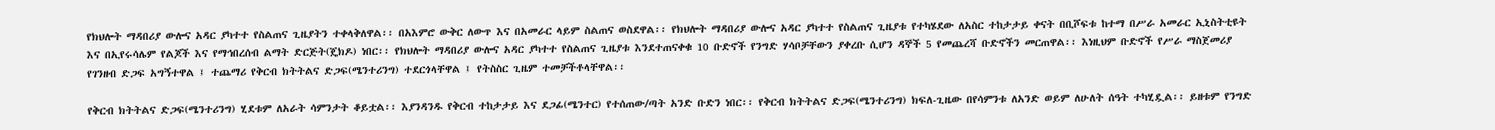የክህሎት ማዳበሪያ ውሎና አዳር ያካተተ የስልጠና ጊዜያትን ተቀላቅለዋል፡፡ በአእምሮ ውቅር ለውጥ እና በአመራር ላይም ስልጠና ወስደዋል፡፡ የክህሎት ማዳበሪያ ውሎና አዳር ያካተተ የስልጠና ጊዜያቱ የተካሄደው ለአስር ተከታታይ ቀናት በቢሾፍቱ ከተማ በሥራ አመራር ኢኒስትቲዩት እና በኢየሩሳሌም የልጆች እና የማኅበረሰብ ልማት ድርጅት(ጄክዶ) ነበር፡፡ የክህሎት ማዳበሪያ ውሎና አዳር ያካተተ የስልጠና ጊዜያቱ እንደተጠናቀቁ 10 ቡድኖች የንግድ ሃሳቦቻቸውን ያቀረቡ ሲሆን ዳኞች 5 የመጨረሻ ቡድኖችን መርጠዋል፡፡ እነዚህም ቡድኖች የሥራ ማስጀመሪያ የገንዘብ ድጋፍ አግኝተዋል ፤ ተጨማሪ የቅርብ ክትትልና ድጋፍ(ሜንተሪንግ) ተደርጎላቸዋል ፤ የትስስር ጊዜም ተመቻችቶላቸዋል፡፡

የቅርብ ክትትልና ድጋፍ(ሜንተሪንግ) ሂደቱም ለአራት ሳምንታት ቆይቷል፡፡ እያንዳንዱ የቅርብ ተከታታይ እና ደጋፊ(ሜንተር) የተሰጠው/ጣት አንድ ቡድን ነበር፡፡ የቅርብ ክትትልና ድጋፍ(ሜንተሪንግ) ክፍለ-ጊዜው በየሳምንቱ ለአንድ ወይም ለሁለት ሰዓት ተካሂዷል፡፡ ይዘቱም የንግድ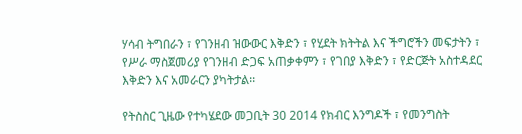ሃሳብ ትግበራን ፣ የገንዘብ ዝውውር እቅድን ፣ የሂደት ክትትል እና ችግሮችን መፍታትን ፣ የሥራ ማስጀመሪያ የገንዘብ ድጋፍ አጠቃቀምን ፣ የገበያ እቅድን ፣ የድርጅት አስተዳደር እቅድን እና አመራርን ያካትታል፡፡

የትስስር ጊዜው የተካሄደው መጋቢት 30 2014 የክብር እንግዶች ፣ የመንግስት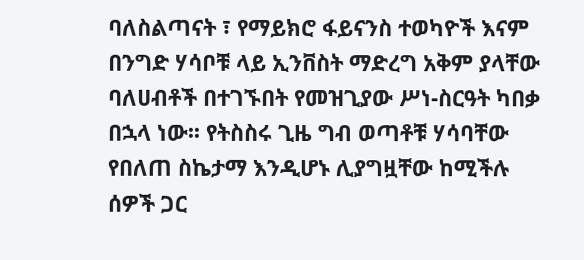ባለስልጣናት ፣ የማይክሮ ፋይናንስ ተወካዮች እናም በንግድ ሃሳቦቹ ላይ ኢንቨስት ማድረግ አቅም ያላቸው ባለሀብቶች በተገኙበት የመዝጊያው ሥነ-ስርዓት ካበቃ በኋላ ነው፡፡ የትስስሩ ጊዜ ግብ ወጣቶቹ ሃሳባቸው የበለጠ ስኬታማ እንዲሆኑ ሊያግዟቸው ከሚችሉ ሰዎች ጋር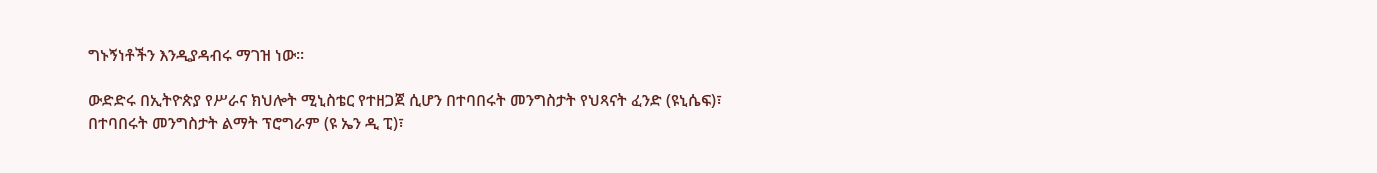ግኑኝነቶችን እንዲያዳብሩ ማገዝ ነው፡፡

ውድድሩ በኢትዮጵያ የሥራና ክህሎት ሚኒስቴር የተዘጋጀ ሲሆን በተባበሩት መንግስታት የህጻናት ፈንድ (ዩኒሴፍ)፣ በተባበሩት መንግስታት ልማት ፕሮግራም (ዩ ኤን ዲ ፒ)፣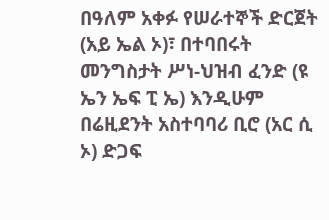በዓለም አቀፉ የሠራተኞች ድርጀት (አይ ኤል ኦ)፣ በተባበሩት መንግስታት ሥነ-ህዝብ ፈንድ (ዩ ኤን ኤፍ ፒ ኤ) እንዲሁም በሬዚደንት አስተባባሪ ቢሮ (አር ሲ ኦ) ድጋፍ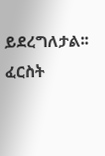ይደረግለታል፡፡ ፈርስት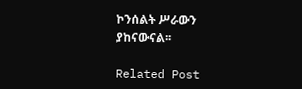ኮንሰልት ሥራውን ያከናውናል፡፡

Related Post